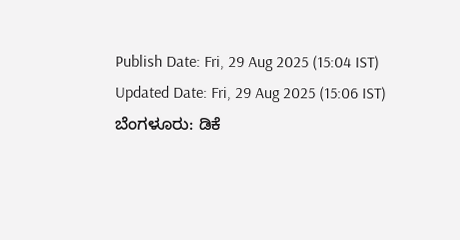Publish Date: Fri, 29 Aug 2025 (15:04 IST)
Updated Date: Fri, 29 Aug 2025 (15:06 IST)
ಬೆಂಗಳೂರು: ಡಿಕೆ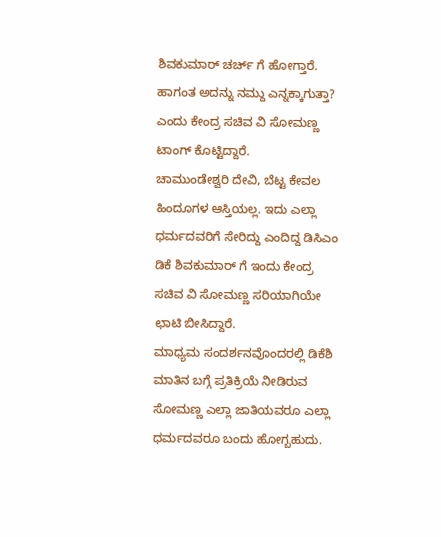ಶಿವಕುಮಾರ್ ಚರ್ಚ್ ಗೆ ಹೋಗ್ತಾರೆ. ಹಾಗಂತ ಅದನ್ನು ನಮ್ದು ಎನ್ನಕ್ಕಾಗುತ್ತಾ? ಎಂದು ಕೇಂದ್ರ ಸಚಿವ ವಿ ಸೋಮಣ್ಣ ಟಾಂಗ್ ಕೊಟ್ಟಿದ್ದಾರೆ.
ಚಾಮುಂಡೇಶ್ವರಿ ದೇವಿ, ಬೆಟ್ಟ ಕೇವಲ ಹಿಂದೂಗಳ ಆಸ್ತಿಯಲ್ಲ. ಇದು ಎಲ್ಲಾ ಧರ್ಮದವರಿಗೆ ಸೇರಿದ್ದು ಎಂದಿದ್ದ ಡಿಸಿಎಂ ಡಿಕೆ ಶಿವಕುಮಾರ್ ಗೆ ಇಂದು ಕೇಂದ್ರ ಸಚಿವ ವಿ ಸೋಮಣ್ಣ ಸರಿಯಾಗಿಯೇ ಛಾಟಿ ಬೀಸಿದ್ದಾರೆ.
ಮಾಧ್ಯಮ ಸಂದರ್ಶನವೊಂದರಲ್ಲಿ ಡಿಕೆಶಿ ಮಾತಿನ ಬಗ್ಗೆ ಪ್ರತಿಕ್ರಿಯೆ ನೀಡಿರುವ ಸೋಮಣ್ಣ ಎಲ್ಲಾ ಜಾತಿಯವರೂ ಎಲ್ಲಾ ಧರ್ಮದವರೂ ಬಂದು ಹೋಗ್ಬಹುದು.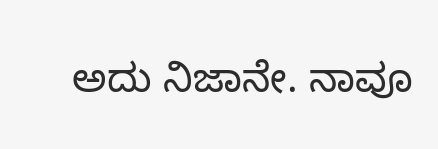ಅದು ನಿಜಾನೇ. ನಾವೂ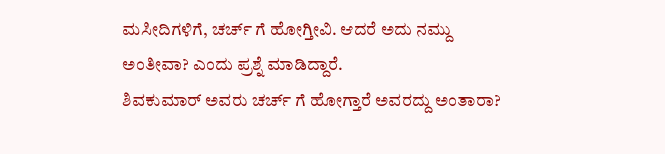ಮಸೀದಿಗಳಿಗೆ, ಚರ್ಚ್ ಗೆ ಹೋಗ್ತೀವಿ. ಆದರೆ ಅದು ನಮ್ದು ಅಂತೀವಾ? ಎಂದು ಪ್ರಶ್ನೆ ಮಾಡಿದ್ದಾರೆ.
ಶಿವಕುಮಾರ್ ಅವರು ಚರ್ಚ್ ಗೆ ಹೋಗ್ತಾರೆ ಅವರದ್ದು ಅಂತಾರಾ?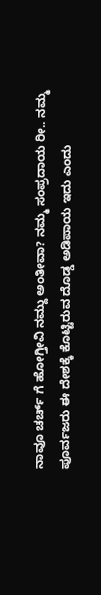ನಾವೂ ಚರ್ಚ್ ಗೆ ಹೋಗ್ತೀವಿ ನಮ್ದು ಅಂತೀವಾ? ನಮ್ಮ ಸಂಪ್ರದಾಯ ರೀ.. ನಮ್ಮ ಪೂರ್ವಜರು ಈ ದೇಶಕ್ಕೆ ಕೊಟ್ಟಿರುವ ದೊಡ್ಡ ಅಡಿಪಾಯ ಇದು ಎಂದು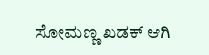ಸೋಮಣ್ಣ ಖಡಕ್ ಆಗಿ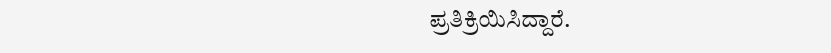ಪ್ರತಿಕ್ರಿಯಿಸಿದ್ದಾರೆ.